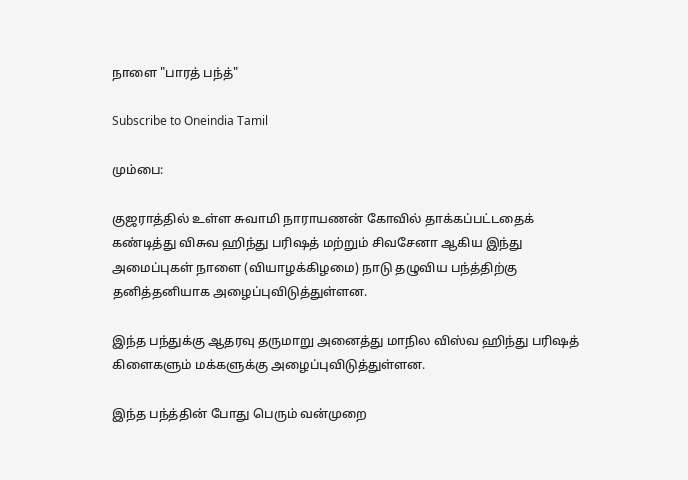நாளை "பாரத் பந்த்"

Subscribe to Oneindia Tamil

மும்பை:

குஜராத்தில் உள்ள சுவாமி நாராயணன் கோவில் தாக்கப்பட்டதைக் கண்டித்து விசுவ ஹிந்து பரிஷத் மற்றும் சிவசேனா ஆகிய இந்து அமைப்புகள் நாளை (வியாழக்கிழமை) நாடு தழுவிய பந்த்திற்கு தனித்தனியாக அழைப்புவிடுத்துள்ளன.

இந்த பந்துக்கு ஆதரவு தருமாறு அனைத்து மாநில விஸ்வ ஹிந்து பரிஷத் கிளைகளும் மக்களுக்கு அழைப்புவிடுத்துள்ளன.

இந்த பந்த்தின் போது பெரும் வன்முறை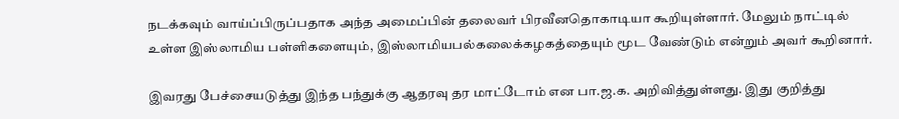நடக்கவும் வாய்ப்பிருப்பதாக அந்த அமைப்பின் தலைவர் பிரவீனதொகாடியா கூறியுள்ளார். மேலும் நாட்டில் உள்ள இஸ்லாமிய பள்ளிகளையும், இஸ்லாமியபல்கலைக்கழகத்தையும் மூட வேண்டும் என்றும் அவர் கூறினார்.

இவரது பேச்சையடுத்து இந்த பந்துக்கு ஆதரவு தர மாட்டோம் என பா.ஜ.க. அறிவித்துள்ளது. இது குறித்து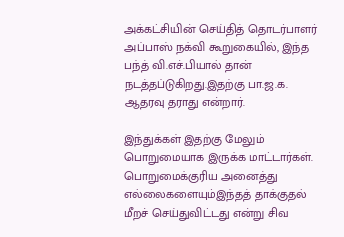அக்கட்சியின் செய்தித் தொடர்பாளர் அப்பாஸ் நக்வி கூறுகையில், இந்த பந்த் வி.எச்.பியால் தான் நடத்தப்டுகிறது.இதற்கு பா.ஜ.க. ஆதரவு தராது என்றார்.

இந்துக்கள் இதற்கு மேலும் பொறுமையாக இருக்க மாட்டார்கள். பொறுமைக்குரிய அனைத்து எல்லைகளையும்இந்தத் தாக்குதல் மீறச் செய்துவிட்டது என்று சிவ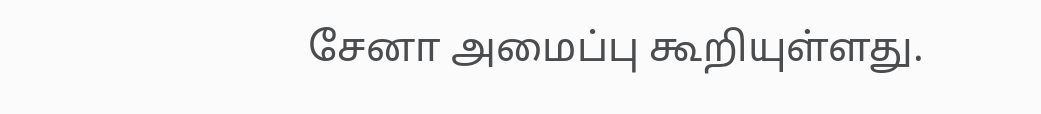சேனா அமைப்பு கூறியுள்ளது.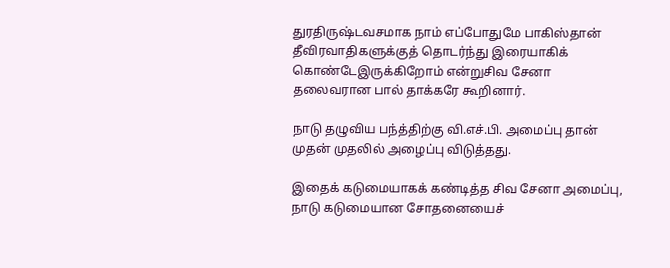துரதிருஷ்டவசமாக நாம் எப்போதுமே பாகிஸ்தான் தீவிரவாதிகளுக்குத் தொடர்ந்து இரையாகிக் கொண்டேஇருக்கிறோம் என்றுசிவ சேனா தலைவரான பால் தாக்கரே கூறினார்.

நாடு தழுவிய பந்த்திற்கு வி.எச்.பி. அமைப்பு தான் முதன் முதலில் அழைப்பு விடுத்தது.

இதைக் கடுமையாகக் கண்டித்த சிவ சேனா அமைப்பு, நாடு கடுமையான சோதனையைச்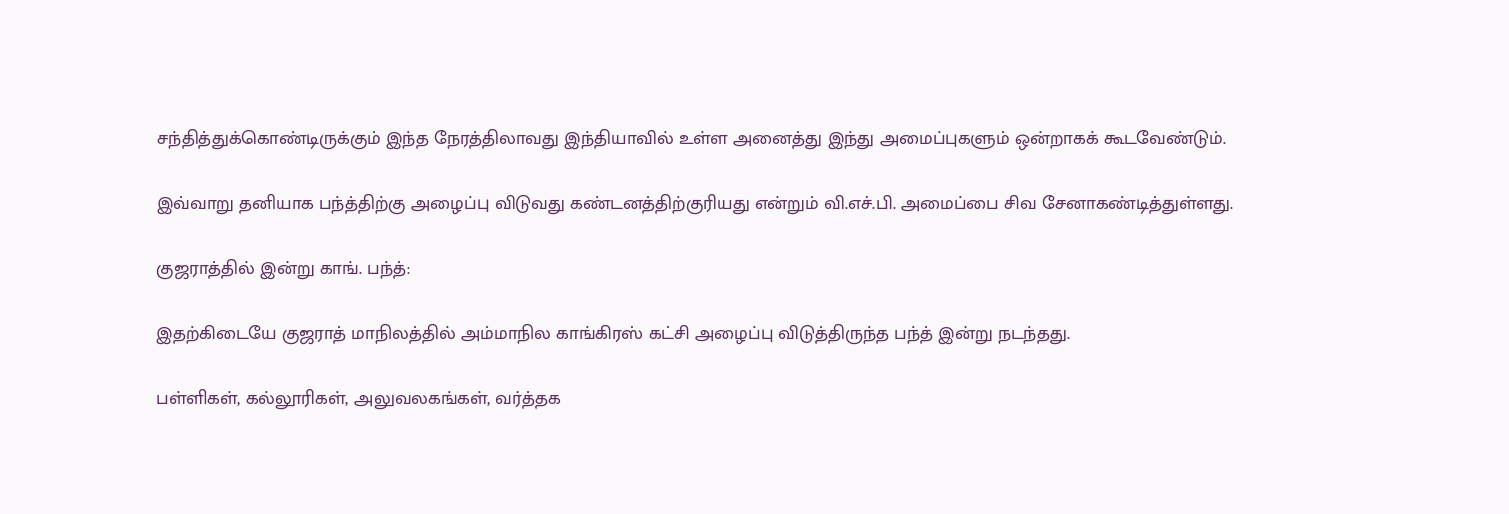சந்தித்துக்கொண்டிருக்கும் இந்த நேரத்திலாவது இந்தியாவில் உள்ள அனைத்து இந்து அமைப்புகளும் ஒன்றாகக் கூடவேண்டும்.

இவ்வாறு தனியாக பந்த்திற்கு அழைப்பு விடுவது கண்டனத்திற்குரியது என்றும் வி.எச்.பி. அமைப்பை சிவ சேனாகண்டித்துள்ளது.

குஜராத்தில் இன்று காங். பந்த்:

இதற்கிடையே குஜராத் மாநிலத்தில் அம்மாநில காங்கிரஸ் கட்சி அழைப்பு விடுத்திருந்த பந்த் இன்று நடந்தது.

பள்ளிகள், கல்லூரிகள், அலுவலகங்கள், வர்த்தக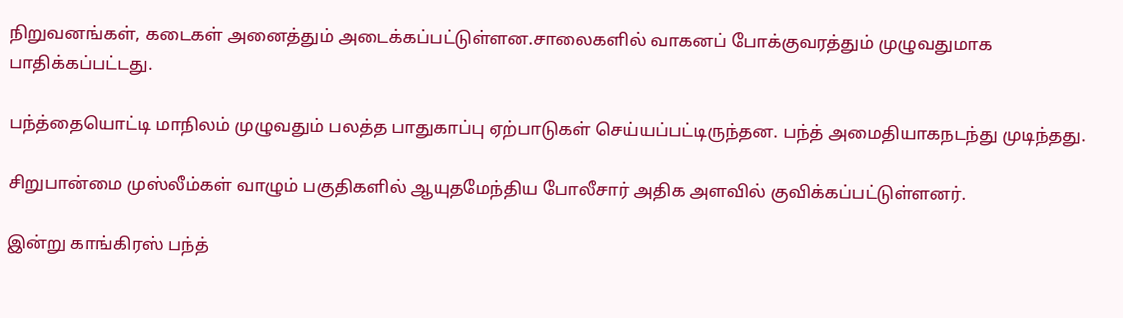நிறுவனங்கள், கடைகள் அனைத்தும் அடைக்கப்பட்டுள்ளன.சாலைகளில் வாகனப் போக்குவரத்தும் முழுவதுமாக பாதிக்கப்பட்டது.

பந்த்தையொட்டி மாநிலம் முழுவதும் பலத்த பாதுகாப்பு ஏற்பாடுகள் செய்யப்பட்டிருந்தன. பந்த் அமைதியாகநடந்து முடிந்தது.

சிறுபான்மை முஸ்லீம்கள் வாழும் பகுதிகளில் ஆயுதமேந்திய போலீசார் அதிக அளவில் குவிக்கப்பட்டுள்ளனர்.

இன்று காங்கிரஸ் பந்த்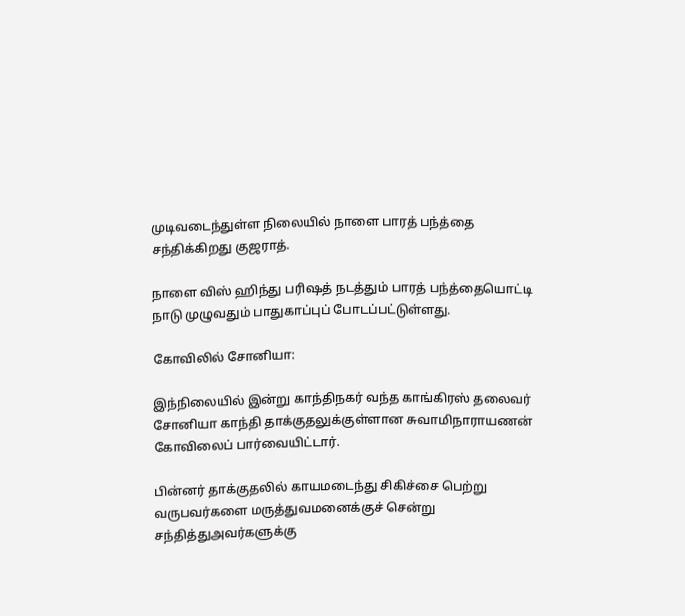முடிவடைந்துள்ள நிலையில் நாளை பாரத் பந்த்தை சந்திக்கிறது குஜராத்.

நாளை விஸ் ஹிந்து பரிஷத் நடத்தும் பாரத் பந்த்தையொட்டி நாடு முழுவதும் பாதுகாப்புப் போடப்பட்டுள்ளது.

கோவிலில் சோனியா:

இந்நிலையில் இன்று காந்திநகர் வந்த காங்கிரஸ் தலைவர் சோனியா காந்தி தாக்குதலுக்குள்ளான சுவாமிநாராயணன் கோவிலைப் பார்வையிட்டார்.

பின்னர் தாக்குதலில் காயமடைந்து சிகிச்சை பெற்று வருபவர்களை மருத்துவமனைக்குச் சென்று சந்தித்துஅவர்களுக்கு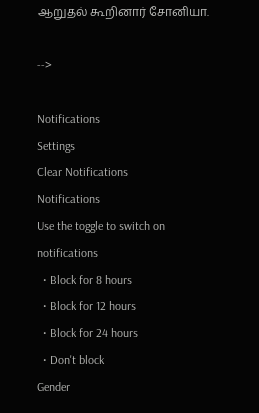ஆறுதல் கூறினார் சோனியா.

-->

Notifications
Settings
Clear Notifications
Notifications
Use the toggle to switch on notifications
  • Block for 8 hours
  • Block for 12 hours
  • Block for 24 hours
  • Don't block
Gender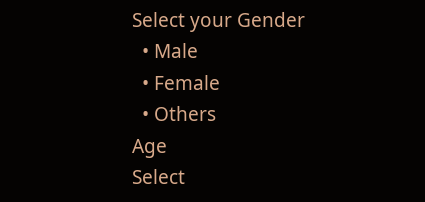Select your Gender
  • Male
  • Female
  • Others
Age
Select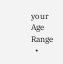your Age Range
  •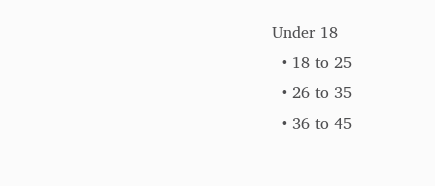Under 18
  • 18 to 25
  • 26 to 35
  • 36 to 45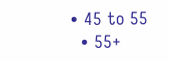• 45 to 55
  • 55+